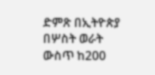ድምጽ በኢትዮጵያ በሦስት ወራት ውስጥ ከ200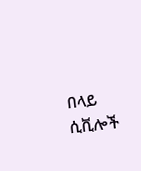በላይ ሲቪሎች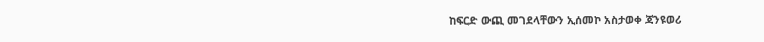ከፍርድ ውጪ መገደላቸውን ኢሰመኮ አስታወቀ ጃንዩወሪ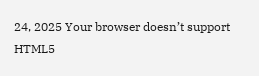24, 2025 Your browser doesn’t support HTML5